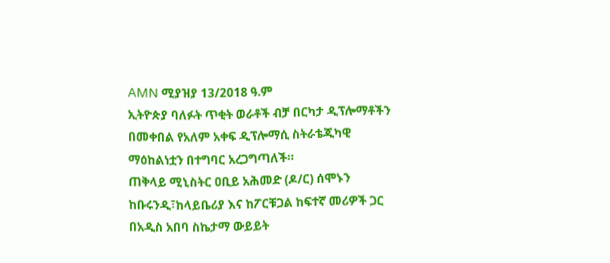AMN ሚያዝያ 13/2018 ዓ.ም
ኢትዮጵያ ባለፉት ጥቂት ወራቶች ብቻ በርካታ ዲፕሎማቶችን በመቀበል የአለም አቀፍ ዲፕሎማሲ ስትራቴጂካዊ ማዕከልነቷን በተግባር አረጋግጣለች።
ጠቅላይ ሚኒስትር ዐቢይ አሕመድ (ዶ/ር) ሰሞኑን ከቡሩንዲ፣ከላይቤሪያ እና ከፖርቹጋል ከፍተኛ መሪዎች ጋር በአዲስ አበባ ስኬታማ ውይይት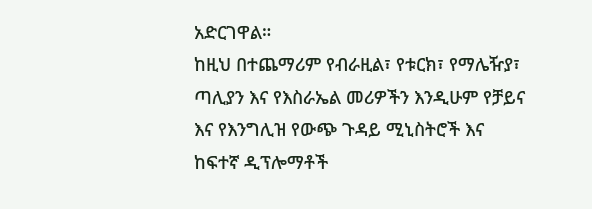አድርገዋል።
ከዚህ በተጨማሪም የብራዚል፣ የቱርክ፣ የማሌዥያ፣ ጣሊያን እና የእስራኤል መሪዎችን እንዲሁም የቻይና እና የእንግሊዝ የውጭ ጉዳይ ሚኒስትሮች እና ከፍተኛ ዲፕሎማቶች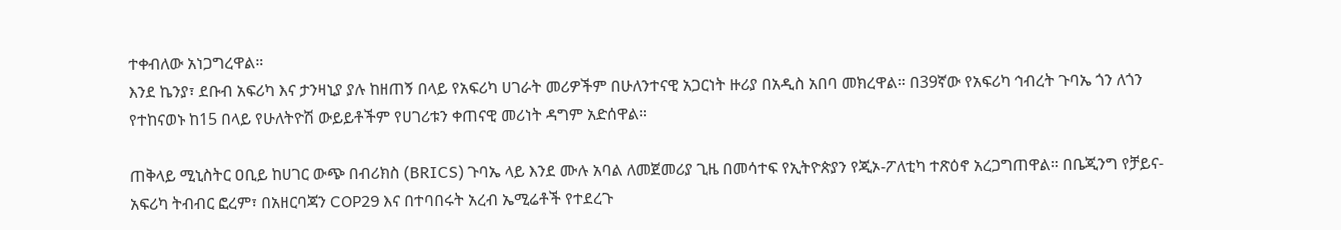ተቀብለው አነጋግረዋል።
እንደ ኬንያ፣ ደቡብ አፍሪካ እና ታንዛኒያ ያሉ ከዘጠኝ በላይ የአፍሪካ ሀገራት መሪዎችም በሁለንተናዊ አጋርነት ዙሪያ በአዲስ አበባ መክረዋል። በ39ኛው የአፍሪካ ኅብረት ጉባኤ ጎን ለጎን የተከናወኑ ከ15 በላይ የሁለትዮሽ ውይይቶችም የሀገሪቱን ቀጠናዊ መሪነት ዳግም አድሰዋል።

ጠቅላይ ሚኒስትር ዐቢይ ከሀገር ውጭ በብሪክስ (BRICS) ጉባኤ ላይ እንደ ሙሉ አባል ለመጀመሪያ ጊዜ በመሳተፍ የኢትዮጵያን የጂኦ-ፖለቲካ ተጽዕኖ አረጋግጠዋል። በቤጂንግ የቻይና-አፍሪካ ትብብር ፎረም፣ በአዘርባጃን COP29 እና በተባበሩት አረብ ኤሚሬቶች የተደረጉ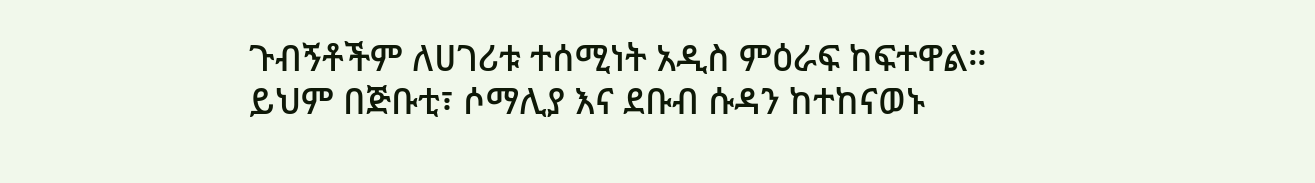ጉብኝቶችም ለሀገሪቱ ተሰሚነት አዲስ ምዕራፍ ከፍተዋል።
ይህም በጅቡቲ፣ ሶማሊያ እና ደቡብ ሱዳን ከተከናወኑ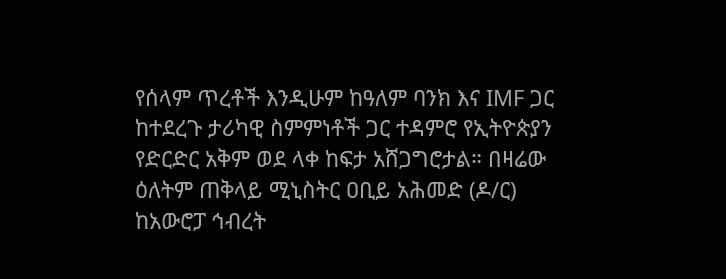የሰላም ጥረቶች እንዲሁም ከዓለም ባንክ እና IMF ጋር ከተደረጉ ታሪካዊ ስምምነቶች ጋር ተዳምሮ የኢትዮጵያን የድርድር አቅም ወደ ላቀ ከፍታ አሸጋግሮታል። በዛሬው ዕለትም ጠቅላይ ሚኒስትር ዐቢይ አሕመድ (ዶ/ር) ከአውሮፓ ኅብረት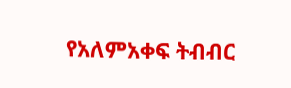የአለምአቀፍ ትብብር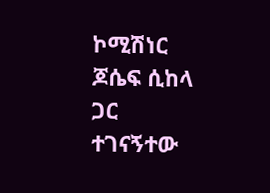ኮሚሽነር ጆሴፍ ሲከላ ጋር ተገናኝተው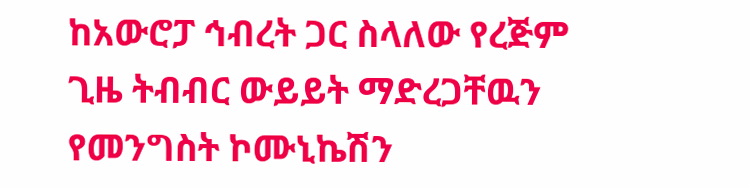ከአውሮፓ ኅብረት ጋር ስላለው የረጅም ጊዜ ትብብር ውይይት ማድረጋቸዉን የመንግስት ኮሙኒኬሽን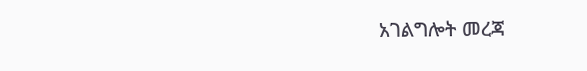አገልግሎት መረጃ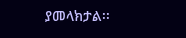ያመላክታል፡፡